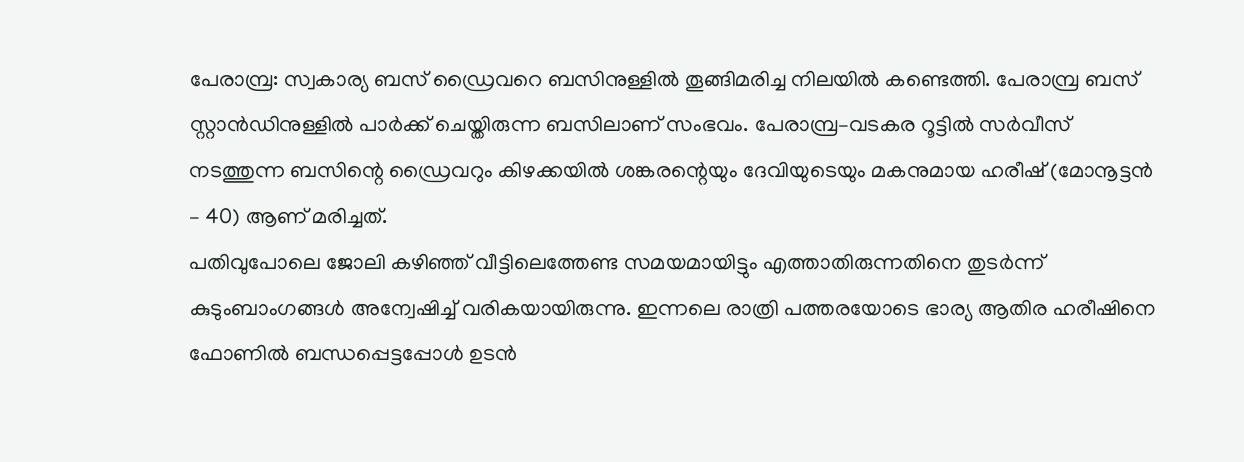പേരാമ്പ്ര: സ്വകാര്യ ബസ് ഡ്രൈവറെ ബസിനുള്ളിൽ തൂങ്ങിമരിച്ച നിലയിൽ കണ്ടെത്തി. പേരാമ്പ്ര ബസ് സ്റ്റാൻഡിനുള്ളിൽ പാർക്ക് ചെയ്തിരുന്ന ബസിലാണ് സംഭവം. പേരാമ്പ്ര–വടകര റൂട്ടിൽ സർവീസ് നടത്തുന്ന ബസിന്റെ ഡ്രൈവറും കിഴക്കയിൽ ശങ്കരന്റെയും ദേവിയുടെയും മകനുമായ ഹരീഷ് (മോനൂട്ടൻ – 40) ആണ് മരിച്ചത്.
പതിവുപോലെ ജോലി കഴിഞ്ഞ് വീട്ടിലെത്തേണ്ട സമയമായിട്ടും എത്താതിരുന്നതിനെ തുടർന്ന് കുടുംബാംഗങ്ങൾ അന്വേഷിച്ച് വരികയായിരുന്നു. ഇന്നലെ രാത്രി പത്തരയോടെ ഭാര്യ ആതിര ഹരീഷിനെ ഫോണിൽ ബന്ധപ്പെട്ടപ്പോൾ ഉടൻ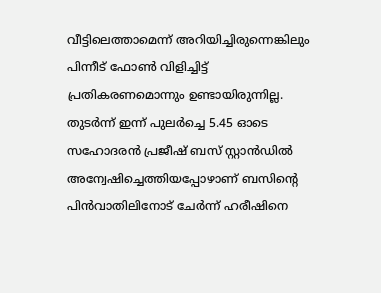വീട്ടിലെത്താമെന്ന് അറിയിച്ചിരുന്നെങ്കിലും പിന്നീട് ഫോൺ വിളിച്ചിട്ട് പ്രതികരണമൊന്നും ഉണ്ടായിരുന്നില്ല. തുടർന്ന് ഇന്ന് പുലർച്ചെ 5.45 ഓടെ സഹോദരൻ പ്രജീഷ് ബസ് സ്റ്റാൻഡിൽ അന്വേഷിച്ചെത്തിയപ്പോഴാണ് ബസിന്റെ പിൻവാതിലിനോട് ചേർന്ന് ഹരീഷിനെ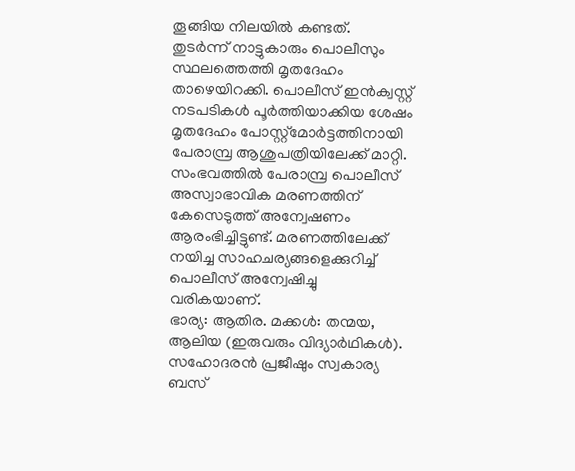തൂങ്ങിയ നിലയിൽ കണ്ടത്.
തുടർന്ന് നാട്ടുകാരും പൊലീസും സ്ഥലത്തെത്തി മൃതദേഹം താഴെയിറക്കി. പൊലീസ് ഇൻക്വസ്റ്റ് നടപടികൾ പൂർത്തിയാക്കിയ ശേഷം മൃതദേഹം പോസ്റ്റ്മോർട്ടത്തിനായി പേരാമ്പ്ര ആശുപത്രിയിലേക്ക് മാറ്റി. സംഭവത്തിൽ പേരാമ്പ്ര പൊലീസ് അസ്വാഭാവിക മരണത്തിന് കേസെടുത്ത് അന്വേഷണം ആരംഭിച്ചിട്ടുണ്ട്. മരണത്തിലേക്ക് നയിച്ച സാഹചര്യങ്ങളെക്കുറിച്ച് പൊലീസ് അന്വേഷിച്ചു വരികയാണ്.
ഭാര്യ: ആതിര. മക്കൾ: തന്മയ, ആലിയ (ഇരുവരും വിദ്യാർഥികൾ). സഹോദരൻ പ്രജീഷും സ്വകാര്യ ബസ്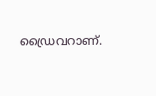ഡ്രൈവറാണ്.